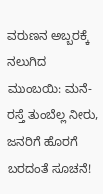ವರುಣನ ಅಬ್ಬರಕ್ಕೆ ನಲುಗಿದ ಮುಂಬಯಿ: ಮನೆ-ರಸ್ತೆ ತುಂಬೆಲ್ಲ ನೀರು, ಜನರಿಗೆ ಹೊರಗೆ ಬರದಂತೆ ಸೂಚನೆ!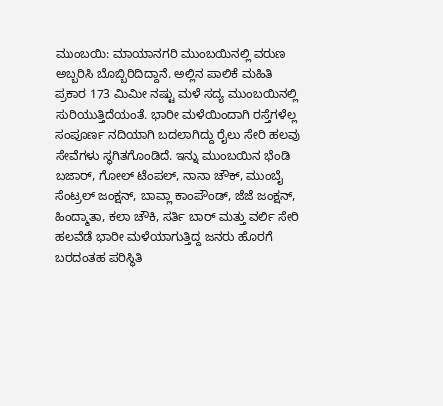ಮುಂಬಯಿ: ಮಾಯಾನಗರಿ ಮುಂಬಯಿನಲ್ಲಿ ವರುಣ ಅಬ್ಬರಿಸಿ ಬೊಬ್ಬಿರಿದಿದ್ದಾನೆ. ಅಲ್ಲಿನ ಪಾಲಿಕೆ ಮಹಿತಿ ಪ್ರಕಾರ 173 ಮಿಮೀ ನಷ್ಟು ಮಳೆ ಸದ್ಯ ಮುಂಬಯಿನಲ್ಲಿ ಸುರಿಯುತ್ತಿದೆಯಂತೆ. ಭಾರೀ ಮಳೆಯಿಂದಾಗಿ ರಸ್ತೆಗಳೆಲ್ಲ ಸಂಪೂರ್ಣ ನದಿಯಾಗಿ ಬದಲಾಗಿದ್ದು ರೈಲು ಸೇರಿ ಹಲವು ಸೇವೆಗಳು ಸ್ಥಗಿತಗೊಂಡಿದೆ. ಇನ್ನು ಮುಂಬಯಿನ ಭೆಂಡಿ ಬಜಾರ್, ಗೋಲ್ ಟೆಂಪಲ್, ನಾನಾ ಚೌಕ್, ಮುಂಬೈ ಸೆಂಟ್ರಲ್ ಜಂಕ್ಷನ್, ಬಾವ್ಲಾ ಕಾಂಪೌಂಡ್, ಜೆಜೆ ಜಂಕ್ಷನ್, ಹಿಂದ್ಮಾತಾ, ಕಲಾ ಚೌಕಿ, ಸರ್ತಿ ಬಾರ್ ಮತ್ತು ವರ್ಲಿ ಸೇರಿ ಹಲವೆಡೆ ಭಾರೀ ಮಳೆಯಾಗುತ್ತಿದ್ದ ಜನರು ಹೊರಗೆ ಬರದಂತಹ ಪರಿಸ್ಥಿತಿ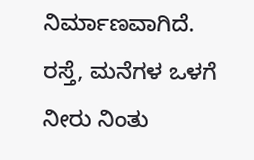ನಿರ್ಮಾಣವಾಗಿದೆ. ರಸ್ತೆ, ಮನೆಗಳ ಒಳಗೆ ನೀರು ನಿಂತು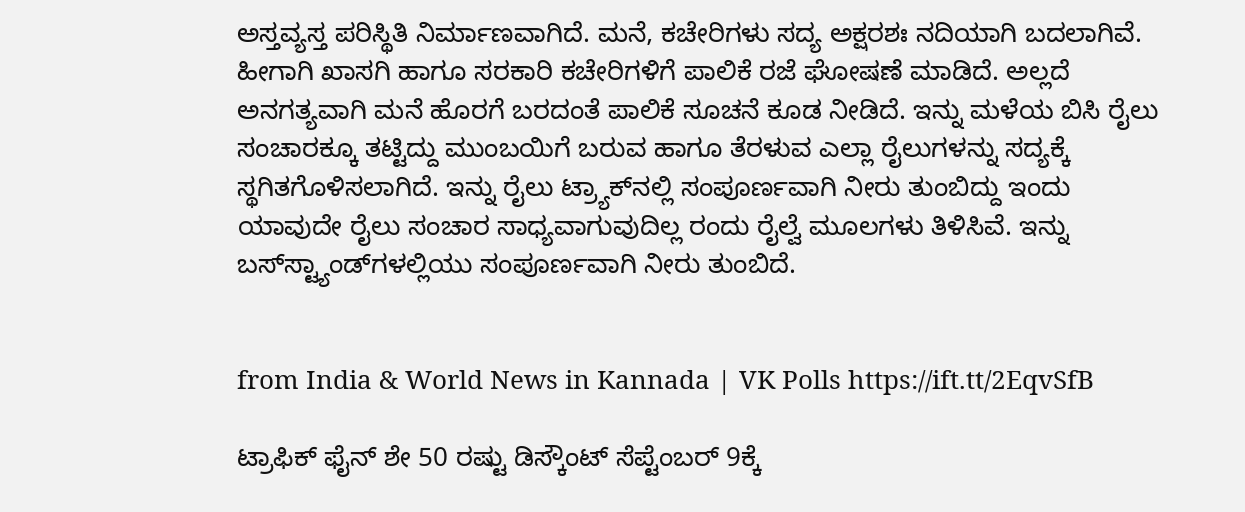ಅಸ್ತವ್ಯಸ್ತ ಪರಿಸ್ಥಿತಿ ನಿರ್ಮಾಣವಾಗಿದೆ. ಮನೆ, ಕಚೇರಿಗಳು ಸದ್ಯ ಅಕ್ಷರಶಃ ನದಿಯಾಗಿ ಬದಲಾಗಿವೆ. ಹೀಗಾಗಿ ಖಾಸಗಿ ಹಾಗೂ ಸರಕಾರಿ ಕಚೇರಿಗಳಿಗೆ ಪಾಲಿಕೆ ರಜೆ ಘೋಷಣೆ ಮಾಡಿದೆ. ಅಲ್ಲದೆ ಅನಗತ್ಯವಾಗಿ ಮನೆ ಹೊರಗೆ ಬರದಂತೆ ಪಾಲಿಕೆ ಸೂಚನೆ ಕೂಡ ನೀಡಿದೆ. ಇನ್ನು ಮಳೆಯ ಬಿಸಿ ರೈಲು ಸಂಚಾರಕ್ಕೂ ತಟ್ಟಿದ್ದು ಮುಂಬಯಿಗೆ ಬರುವ ಹಾಗೂ ತೆರಳುವ ಎಲ್ಲಾ ರೈಲುಗಳನ್ನು ಸದ್ಯಕ್ಕೆ ಸ್ಥಗಿತಗೊಳಿಸಲಾಗಿದೆ. ಇನ್ನು ರೈಲು ಟ್ರ್ಯಾಕ್‌ನಲ್ಲಿ ಸಂಪೂರ್ಣವಾಗಿ ನೀರು ತುಂಬಿದ್ದು ಇಂದು ಯಾವುದೇ ರೈಲು ಸಂಚಾರ ಸಾಧ್ಯವಾಗುವುದಿಲ್ಲ ರಂದು ರೈಲ್ವೆ ಮೂಲಗಳು ತಿಳಿಸಿವೆ. ಇನ್ನು ಬಸ್‌ಸ್ಟ್ಯಾಂಡ್‌ಗಳಲ್ಲಿಯು ಸಂಪೂರ್ಣವಾಗಿ ನೀರು ತುಂಬಿದೆ.


from India & World News in Kannada | VK Polls https://ift.tt/2EqvSfB

ಟ್ರಾಫಿಕ್‌ ಫೈನ್‌ ಶೇ 50 ರಷ್ಟು ಡಿಸ್ಕೌಂಟ್‌ ಸೆಪ್ಟೆಂಬರ್‌ 9ಕ್ಕೆ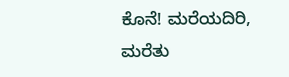ಕೊನೆ! ಮರೆಯದಿರಿ, ಮರೆತು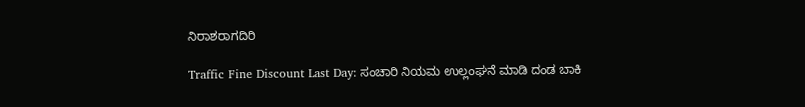ನಿರಾಶರಾಗದಿರಿ

Traffic Fine Discount Last Day: ಸಂಚಾರಿ ನಿಯಮ ಉಲ್ಲಂಘನೆ ಮಾಡಿ ದಂಡ ಬಾಕಿ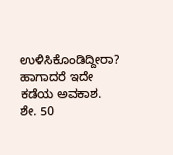ಉಳಿಸಿಕೊಂಡಿದ್ದೀರಾ? ಹಾಗಾದರೆ ಇದೇ ಕಡೆಯ ಅವಕಾಶ. ಶೇ. 50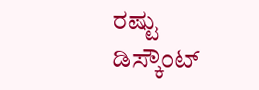ರಷ್ಟು ಡಿಸ್ಕೌಂಟ್‌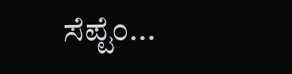ಸೆಪ್ಟೆಂ...